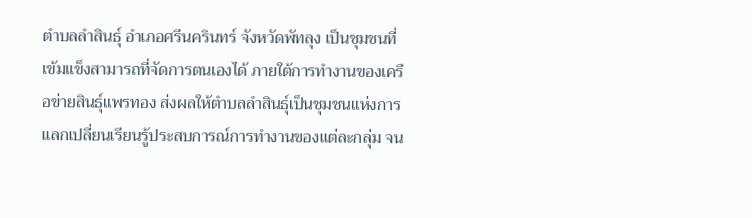ตำบลลำสินธุ์ อำเภอศรีนครินทร์ จังหวัดพัทลุง เป็นชุมชนที่เข้มแข็งสามารถที่จัดการตนเองได้ ภายใต้การทำงานของเครือข่ายสินธุ์แพรทอง ส่งผลให้ตำบลลำสินธุ์เป็นชุมชนแห่งการแลกเปลี่ยนเรียนรู้ประสบการณ์การทำงานของแต่ละกลุ่ม จน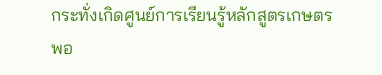กระทั่งเกิดศูนย์การเรียนรู้หลักสูตรเกษตรพอ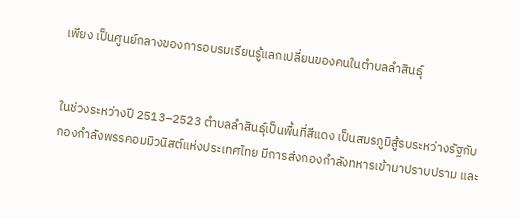เพียง เป็นศูนย์กลางของการอบรมเรียนรู้แลกเปลี่ยนของคนในตำบลลำสินธุ์


ในช่วงระหว่างปี 2513–2523 ตำบลลำสินธุ์เป็นพื้นที่สีแดง เป็นสมรภูมิสู้รบระหว่างรัฐกับกองกำลังพรรคอมมิวนิสต์แห่งประเทศไทย มีการส่งกองกำลังทหารเข้ามาปราบปราม และ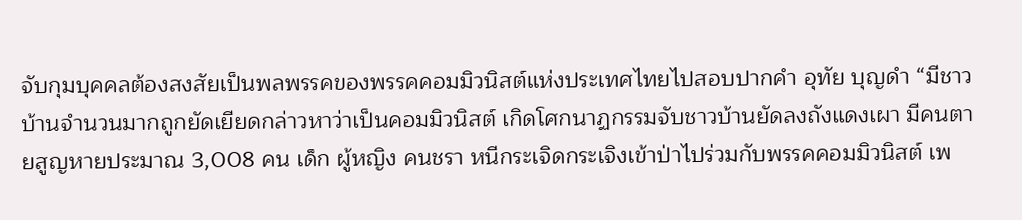จับกุมบุคคลต้องสงสัยเป็นพลพรรคของพรรคคอมมิวนิสต์แห่งประเทศไทยไปสอบปากคำ อุทัย บุญดำ “มีชาวบ้านจำนวนมากถูกยัดเยียดกล่าวหาว่าเป็นคอมมิวนิสต์ เกิดโศกนาฏกรรมจับชาวบ้านยัดลงถังแดงเผา มีคนตายสูญหายประมาณ 3,008 คน เด็ก ผู้หญิง คนชรา หนีกระเจิดกระเจิงเข้าป่าไปร่วมกับพรรคคอมมิวนิสต์ เพ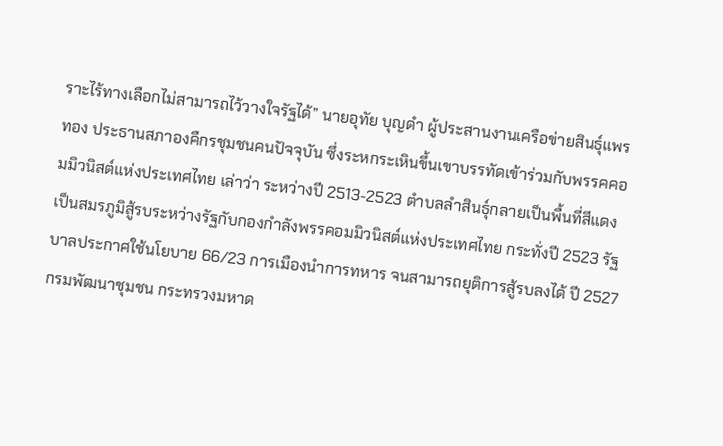ราะไร้ทางเลือกไม่สามารถไว้วางใจรัฐได้” นายอุทัย บุญดำ ผู้ประสานงานเครือข่ายสินธุ์แพรทอง ประธานสภาองคืกรชุมชนคนปัจจุบัน ซึ่งระหกระเหินขึ้นเขาบรรทัดเข้าร่วมกับพรรคคอมมิวนิสต์แห่งประเทศไทย เล่าว่า ระหว่างปี 2513-2523 ตำบลลำสินธุ์กลายเป็นพื้นที่สีแดง เป็นสมรภูมิสู้รบระหว่างรัฐกับกองกำลังพรรคอมมิวนิสต์แห่งประเทศไทย กระทั่งปี 2523 รัฐบาลประกาศใช้นโยบาย 66/23 การเมืองนำการทหาร จนสามารถยุติการสู้รบลงได้ ปี 2527 กรมพัฒนาชุมชน กระทรวงมหาด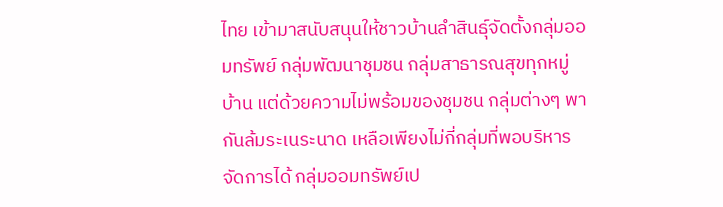ไทย เข้ามาสนับสนุนให้ชาวบ้านลำสินธุ์จัดตั้งกลุ่มออมทรัพย์ กลุ่มพัฒนาชุมชน กลุ่มสาธารณสุขทุกหมู่บ้าน แต่ด้วยความไม่พร้อมของชุมชน กลุ่มต่างๆ พากันล้มระเนระนาด เหลือเพียงไม่กี่กลุ่มที่พอบริหารจัดการได้ กลุ่มออมทรัพย์เป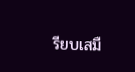รียบเสมื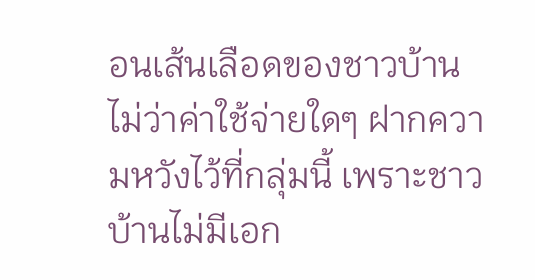อนเส้นเลือดของชาวบ้าน ไม่ว่าค่าใช้จ่ายใดๆ ฝากความหวังไว้ที่กลุ่มนี้ เพราะชาวบ้านไม่มีเอก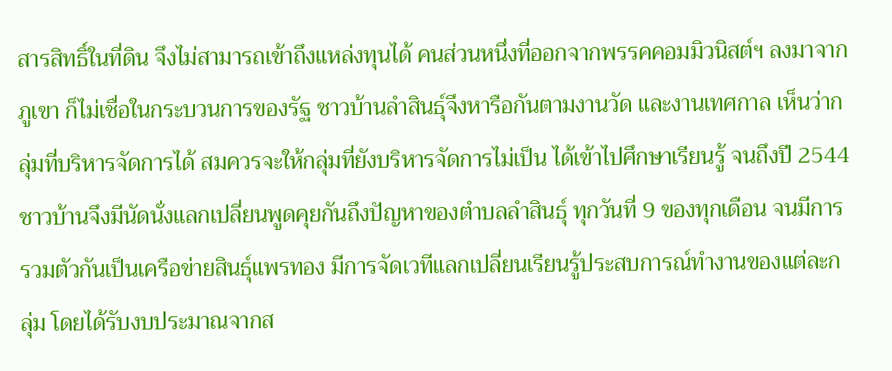สารสิทธิ์ในที่ดิน จึงไม่สามารถเข้าถึงแหล่งทุนได้ คนส่วนหนึ่งที่ออกจากพรรคคอมมิวนิสต์ฯ ลงมาจากภูเขา ก็ไม่เชื่อในกระบวนการของรัฐ ชาวบ้านลำสินธุ์จึงหารือกันตามงานวัด และงานเทศกาล เห็นว่ากลุ่มที่บริหารจัดการได้ สมควรจะให้กลุ่มที่ยังบริหารจัดการไม่เป็น ได้เข้าไปศึกษาเรียนรู้ จนถึงปี 2544 ชาวบ้านจึงมีนัดนั่งแลกเปลี่ยนพูดคุยกันถึงปัญหาของตำบลลำสินธุ์ ทุกวันที่ 9 ของทุกเดือน จนมีการรวมตัวกันเป็นเครือข่ายสินธุ์แพรทอง มีการจัดเวทีแลกเปลี่ยนเรียนรู้ประสบการณ์ทำงานของแต่ละกลุ่ม โดยได้รับงบประมาณจากส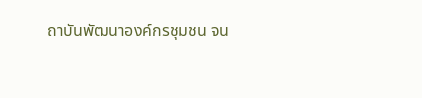ถาบันพัฒนาองค์กรชุมชน จน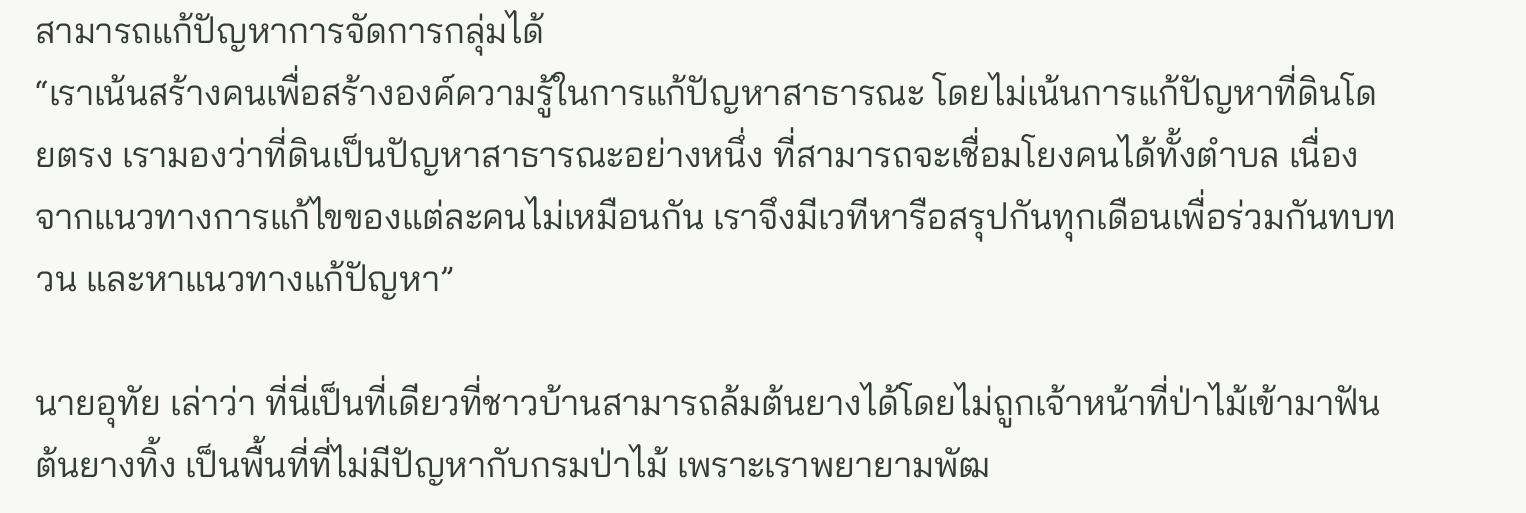สามารถแก้ปัญหาการจัดการกลุ่มได้
“เราเน้นสร้างคนเพื่อสร้างองค์ความรู้ในการแก้ปัญหาสาธารณะ โดยไม่เน้นการแก้ปัญหาที่ดินโดยตรง เรามองว่าที่ดินเป็นปัญหาสาธารณะอย่างหนึ่ง ที่สามารถจะเชื่อมโยงคนได้ทั้งตำบล เนื่องจากแนวทางการแก้ไขของแต่ละคนไม่เหมือนกัน เราจึงมีเวทีหารือสรุปกันทุกเดือนเพื่อร่วมกันทบทวน และหาแนวทางแก้ปัญหา”

นายอุทัย เล่าว่า ที่นี่เป็นที่เดียวที่ชาวบ้านสามารถล้มต้นยางได้โดยไม่ถูกเจ้าหน้าที่ป่าไม้เข้ามาฟันต้นยางทิ้ง เป็นพื้นที่ที่ไม่มีปัญหากับกรมป่าไม้ เพราะเราพยายามพัฒ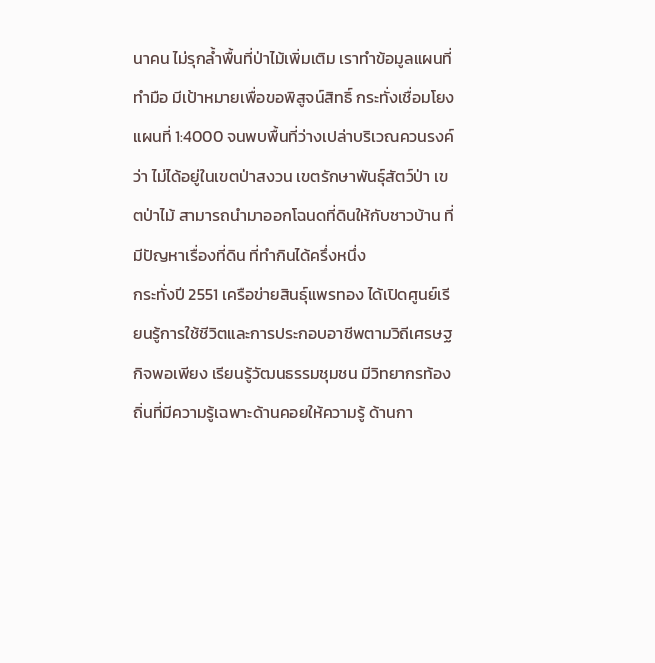นาคน ไม่รุกล้ำพื้นที่ป่าไม้เพิ่มเติม เราทำข้อมูลแผนที่ทำมือ มีเป้าหมายเพื่อขอพิสูจน์สิทธิ์ กระทั่งเชื่อมโยงแผนที่ 1:4000 จนพบพื้นที่ว่างเปล่าบริเวณควนรงค์ว่า ไม่ได้อยู่ในเขตป่าสงวน เขตรักษาพันธุ์สัตว์ป่า เขตป่าไม้ สามารถนำมาออกโฉนดที่ดินให้กับชาวบ้าน ที่มีปัญหาเรื่องที่ดิน ที่ทำกินได้ครึ่งหนึ่ง
กระทั่งปี 2551 เครือข่ายสินธุ์แพรทอง ได้เปิดศูนย์เรียนรู้การใช้ชีวิตและการประกอบอาชีพตามวิถีเศรษฐกิจพอเพียง เรียนรู้วัฒนธรรมชุมชน มีวิทยากรท้องถิ่นที่มีความรู้เฉพาะด้านคอยให้ความรู้ ด้านกา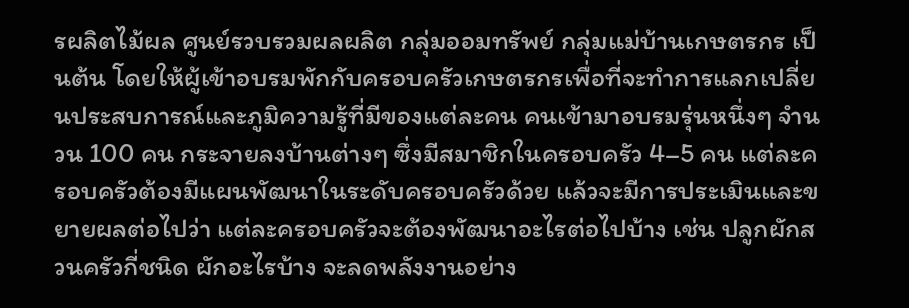รผลิตไม้ผล ศูนย์รวบรวมผลผลิต กลุ่มออมทรัพย์ กลุ่มแม่บ้านเกษตรกร เป็นต้น โดยให้ผู้เข้าอบรมพักกับครอบครัวเกษตรกรเพื่อที่จะทำการแลกเปลี่ยนประสบการณ์และภูมิความรู้ที่มีของแต่ละคน คนเข้ามาอบรมรุ่นหนึ่งๆ จำนวน 100 คน กระจายลงบ้านต่างๆ ซึ่งมีสมาชิกในครอบครัว 4–5 คน แต่ละครอบครัวต้องมีแผนพัฒนาในระดับครอบครัวด้วย แล้วจะมีการประเมินและขยายผลต่อไปว่า แต่ละครอบครัวจะต้องพัฒนาอะไรต่อไปบ้าง เช่น ปลูกผักสวนครัวกี่ชนิด ผักอะไรบ้าง จะลดพลังงานอย่าง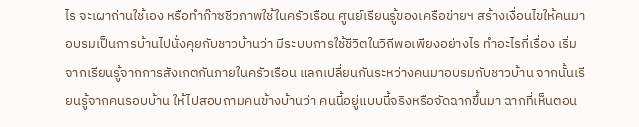ไร จะเผาถ่านใช้เอง หรือทำก๊าซชีวภาพใช้ในครัวเรือน ศูนย์เรียนรู้ของเครือข่ายฯ สร้างเงื่อนไขให้คนมาอบรมเป็นการบ้านไปนั่งคุยกับชาวบ้านว่า มีระบบการใช้ชีวิตในวิถีพอเพียงอย่างไร ทำอะไรกี่เรื่อง เริ่มจากเรียนรู้จากการสังเกตกันภายในครัวเรือน แลกเปลี่ยนกันระหว่างคนมาอบรมกับชาวบ้าน จากนั้นเรียนรู้จากคนรอบบ้าน ให้ไปสอบถามคนข้างบ้านว่า คนนี้อยู่แบบนี้จริงหรือจัดฉากขึ้นมา ฉากที่เห็นตอน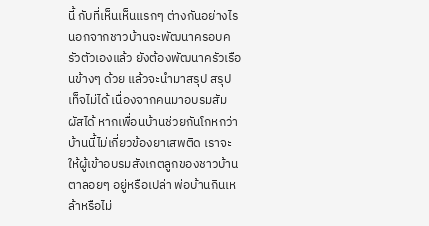นี้ กับที่เห็นเห็นแรกๆ ต่างกันอย่างไร นอกจากชาวบ้านจะพัฒนาครอบครัวตัวเองแล้ว ยังต้องพัฒนาครัวเรือนข้างๆ ด้วย แล้วจะนำมาสรุป สรุปเท็จไม่ได้ เนื่องจากคนมาอบรมสัมผัสได้ หากเพื่อนบ้านช่วยกันโกหกว่า บ้านนี้ไม่เกี่ยวข้องยาเสพติด เราจะให้ผู้เข้าอบรมสังเกตลูกของชาวบ้านตาลอยๆ อยู่หรือเปล่า พ่อบ้านกินเหล้าหรือไม่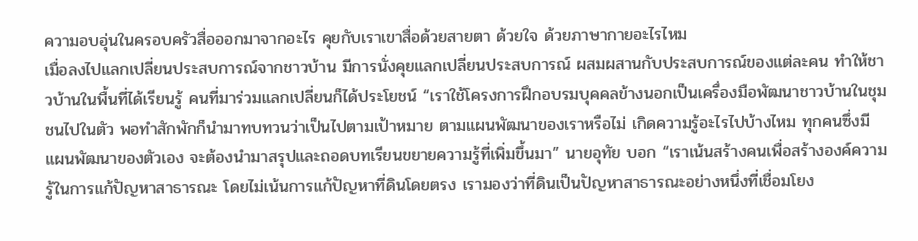ความอบอุ่นในครอบครัวสื่อออกมาจากอะไร คุยกับเราเขาสื่อด้วยสายตา ด้วยใจ ด้วยภาษากายอะไรไหม
เมื่อลงไปแลกเปลี่ยนประสบการณ์จากชาวบ้าน มีการนั่งคุยแลกเปลี่ยนประสบการณ์ ผสมผสานกับประสบการณ์ของแต่ละคน ทำให้ชาวบ้านในพื้นที่ได้เรียนรู้ คนที่มาร่วมแลกเปลี่ยนก็ได้ประโยชน์ “เราใช้โครงการฝึกอบรมบุคคลข้างนอกเป็นเครื่องมือพัฒนาชาวบ้านในชุมชนไปในตัว พอทำสักพักก็นำมาทบทวนว่าเป็นไปตามเป้าหมาย ตามแผนพัฒนาของเราหรือไม่ เกิดความรู้อะไรไปบ้างไหม ทุกคนซึ่งมีแผนพัฒนาของตัวเอง จะต้องนำมาสรุปและถอดบทเรียนขยายความรู้ที่เพิ่มขึ้นมา” นายอุทัย บอก “เราเน้นสร้างคนเพื่อสร้างองค์ความรู้ในการแก้ปัญหาสาธารณะ โดยไม่เน้นการแก้ปัญหาที่ดินโดยตรง เรามองว่าที่ดินเป็นปัญหาสาธารณะอย่างหนึ่งที่เชื่อมโยง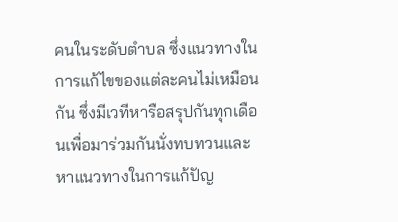คนในระดับตำบล ซึ่งแนวทางในการแก้ไขของแต่ละคนไม่เหมือนกัน ซึ่งมีเวทีหารือสรุปกันทุกเดือนเพื่อมาร่วมกันนั่งทบทวนและหาแนวทางในการแก้ปัญ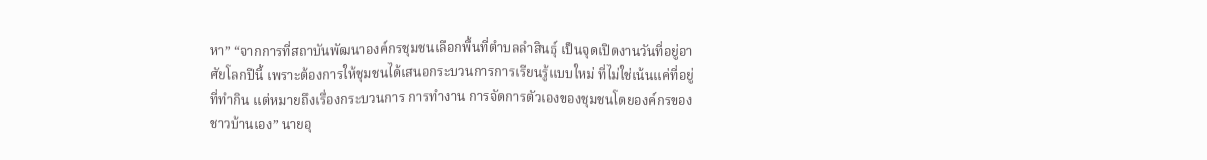หา” “จากการที่สถาบันพัฒนาองค์กรชุมชนเลือกพื้นที่ตำบลลำสินธุ์ เป็นจุดเปิดงานวันที่อยู่อาศัยโลกปีนี้ เพราะต้องการให้ชุมชนได้เสนอกระบวนการการเรียนรู้แบบใหม่ ที่ไม่ใช่เน้นแค่ที่อยู่ ที่ทำกิน แต่หมายถึงเรื่องกระบวนการ การทำงาน การจัดการตัวเองของชุมชนโดยองค์กรของชาวบ้านเอง” นายอุ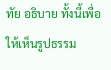ทัย อธิบาย ทั้งนี้เพื่อให้เห็นรูปธรรม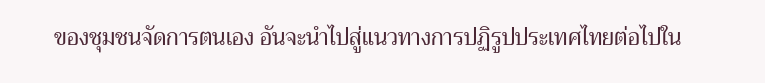ของชุมชนจัดการตนเอง อันจะนำไปสู่แนวทางการปฏิรูปประเทศไทยต่อไปใน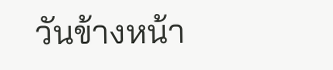วันข้างหน้า